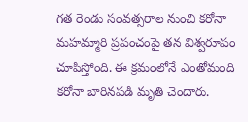గత రెండు సంవత్సరాల నుంచి కరోనా మహమ్మారి ప్రపంచంపై తన విశ్వరూపం చూపిస్తోంది. ఈ క్రమంలోనే ఎంతోమంది కరోనా బారినపడి మృతి చెందారు.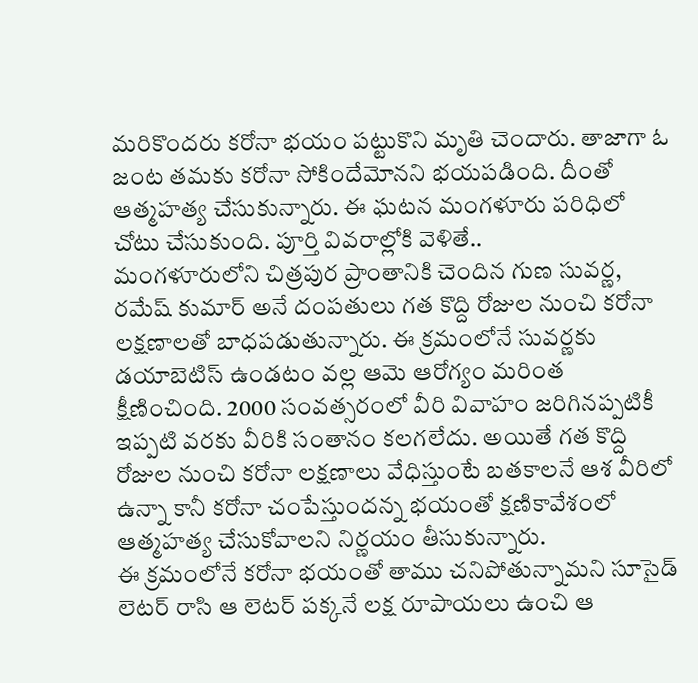మరికొందరు కరోనా భయం పట్టుకొని మృతి చెందారు. తాజాగా ఓ జంట తమకు కరోనా సోకిందేమోనని భయపడింది. దీంతో ఆత్మహత్య చేసుకున్నారు. ఈ ఘటన మంగళూరు పరిధిలో చోటు చేసుకుంది. పూర్తి వివరాల్లోకి వెళితే..
మంగళూరులోని చిత్రపుర ప్రాంతానికి చెందిన గుణ సువర్ణ, రమేష్ కుమార్ అనే దంపతులు గత కొద్ది రోజుల నుంచి కరోనా లక్షణాలతో బాధపడుతున్నారు. ఈ క్రమంలోనే సువర్ణకు డయాబెటిస్ ఉండటం వల్ల ఆమె ఆరోగ్యం మరింత క్షీణించింది. 2000 సంవత్సరంలో వీరి వివాహం జరిగినప్పటికీ ఇప్పటి వరకు వీరికి సంతానం కలగలేదు. అయితే గత కొద్ది రోజుల నుంచి కరోనా లక్షణాలు వేధిస్తుంటే బతకాలనే ఆశ వీరిలో ఉన్నా కానీ కరోనా చంపేస్తుందన్న భయంతో క్షణికావేశంలో ఆత్మహత్య చేసుకోవాలని నిర్ణయం తీసుకున్నారు.
ఈ క్రమంలోనే కరోనా భయంతో తాము చనిపోతున్నామని సూసైడ్ లెటర్ రాసి ఆ లెటర్ పక్కనే లక్ష రూపాయలు ఉంచి ఆ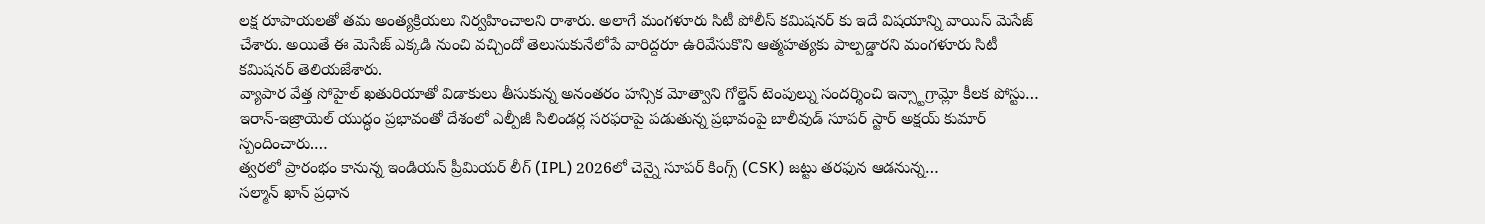లక్ష రూపాయలతో తమ అంత్యక్రియలు నిర్వహించాలని రాశారు. అలాగే మంగళూరు సిటీ పోలీస్ కమిషనర్ కు ఇదే విషయాన్ని వాయిస్ మెసేజ్ చేశారు. అయితే ఈ మెసేజ్ ఎక్కడి నుంచి వచ్చిందో తెలుసుకునేలోపే వారిద్దరూ ఉరివేసుకొని ఆత్మహత్యకు పాల్పడ్డారని మంగళూరు సిటీ కమిషనర్ తెలియజేశారు.
వ్యాపార వేత్త సోహైల్ ఖతురియాతో విడాకులు తీసుకున్న అనంతరం హన్సిక మోత్వాని గోల్డెన్ టెంపుల్ను సందర్శించి ఇన్స్టాగ్రామ్లో కీలక పోస్టు…
ఇరాన్-ఇజ్రాయెల్ యుద్ధం ప్రభావంతో దేశంలో ఎల్పీజీ సిలిండర్ల సరఫరాపై పడుతున్న ప్రభావంపై బాలీవుడ్ సూపర్ స్టార్ అక్షయ్ కుమార్ స్పందించారు.…
త్వరలో ప్రారంభం కానున్న ఇండియన్ ప్రీమియర్ లీగ్ (IPL) 2026లో చెన్నై సూపర్ కింగ్స్ (CSK) జట్టు తరఫున ఆడనున్న…
సల్మాన్ ఖాన్ ప్రధాన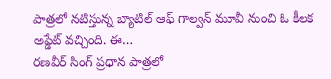పాత్రలో నటిస్తున్న బ్యాటిల్ ఆఫ్ గాల్వన్ మూవీ నుంచి ఓ కీలక అప్డేట్ వచ్చింది. ఈ…
రణవీర్ సింగ్ ప్రధాన పాత్రలో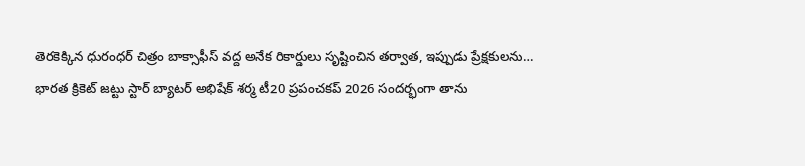తెరకెక్కిన ధురంధర్ చిత్రం బాక్సాఫీస్ వద్ద అనేక రికార్డులు సృష్టించిన తర్వాత, ఇప్పుడు ప్రేక్షకులను…
భారత క్రికెట్ జట్టు స్టార్ బ్యాటర్ అభిషేక్ శర్మ టీ20 ప్రపంచకప్ 2026 సందర్భంగా తాను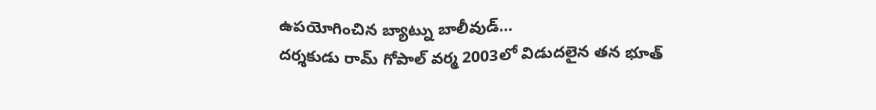ఉపయోగించిన బ్యాట్ను బాలీవుడ్…
దర్శకుడు రామ్ గోపాల్ వర్మ 2003లో విడుదలైన తన భూత్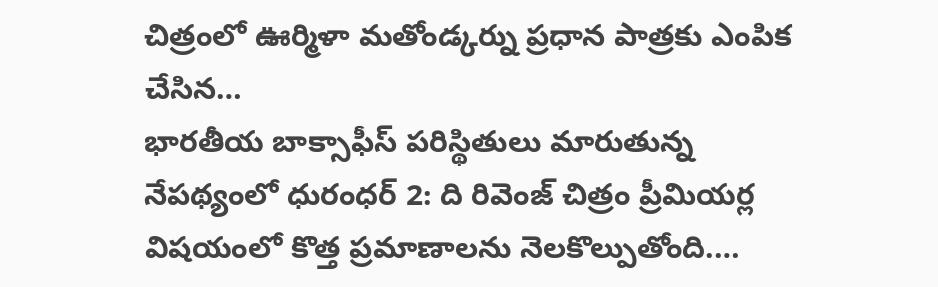చిత్రంలో ఊర్మిళా మతోండ్కర్ను ప్రధాన పాత్రకు ఎంపిక చేసిన…
భారతీయ బాక్సాఫీస్ పరిస్థితులు మారుతున్న నేపథ్యంలో ధురంధర్ 2: ది రివెంజ్ చిత్రం ప్రీమియర్ల విషయంలో కొత్త ప్రమాణాలను నెలకొల్పుతోంది.…